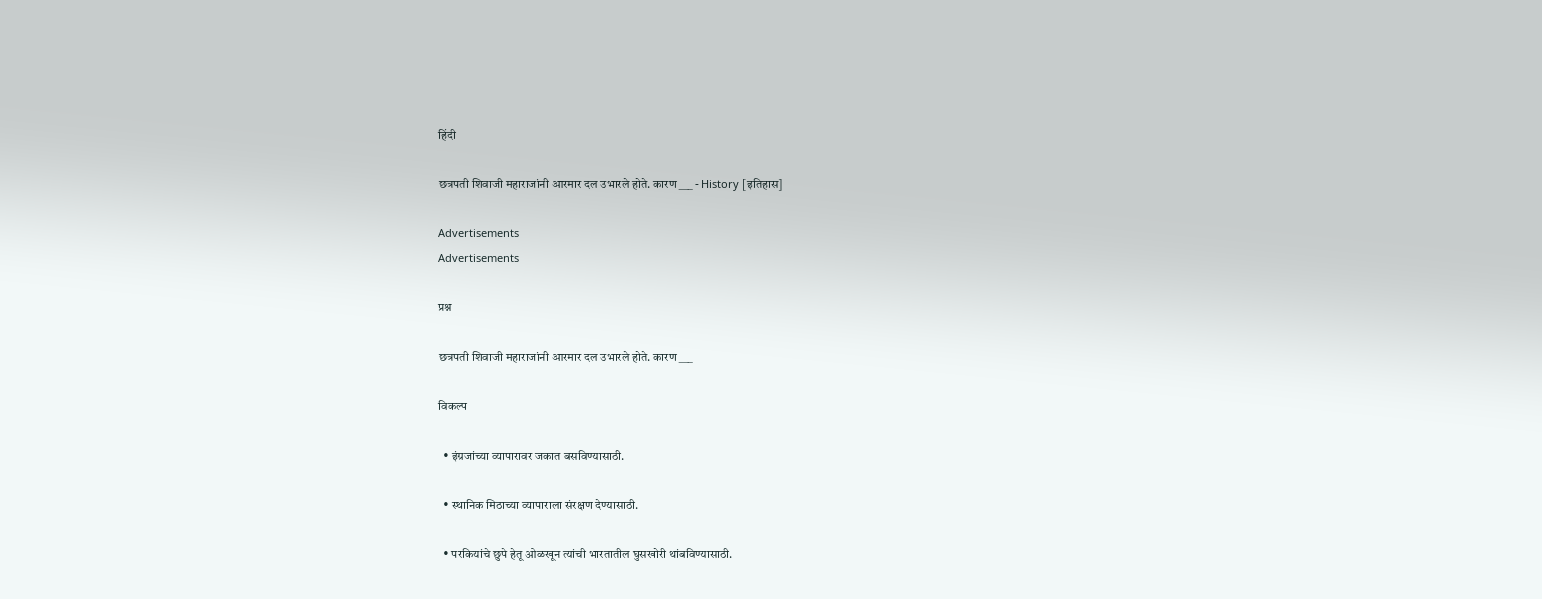हिंदी

छत्रपती शिवाजी महाराजांनी आरमार दल उभारले होते. कारण ___ - History [इतिहास]

Advertisements
Advertisements

प्रश्न

छत्रपती शिवाजी महाराजांनी आरमार दल उभारले होते. कारण ___

विकल्प

  • इंग्रजांच्या व्यापारावर जकात बसविण्यासाठी.

  • स्थानिक मिठाच्या व्यापाराला संरक्षण देण्यासाठी.

  • परकियांचे छुपे हेतू ओळखून त्यांची भारतातील घुसखोरी थांबविण्यासाठी.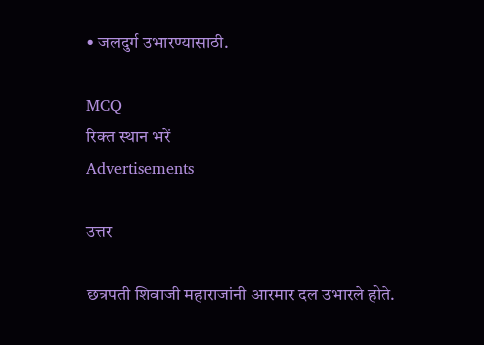• जलदुर्ग उभारण्यासाठी.

MCQ
रिक्त स्थान भरें
Advertisements

उत्तर

छत्रपती शिवाजी महाराजांनी आरमार दल उभारले होते.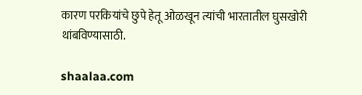कारण परकियांचे छुपे हेतू ओळखून त्यांची भारतातील घुसखोरी थांबविण्यासाठी.

shaalaa.com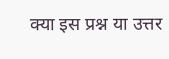क्या इस प्रश्न या उत्तर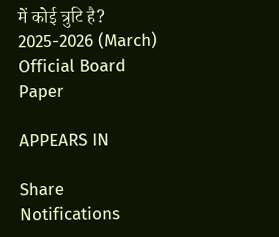में कोई त्रुटि है?
2025-2026 (March) Official Board Paper

APPEARS IN

Share
Notifications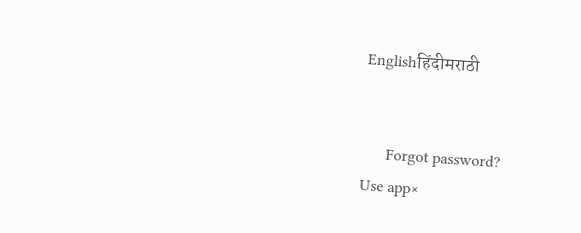Englishहिंदीमराठी


      Forgot password?
Use app×